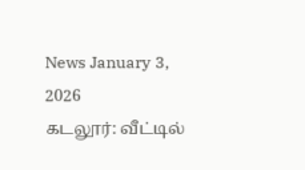News January 3, 2026
கடலூர்: வீட்டில்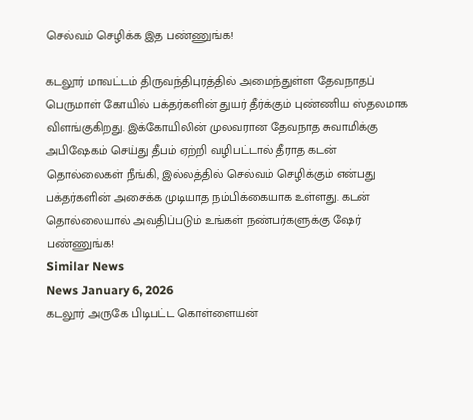செல்வம் செழிக்க இத பண்ணுங்க!

கடலூர் மாவட்டம் திருவந்திபுரத்தில் அமைந்துள்ள தேவநாதப் பெருமாள் கோயில் பக்தர்களின் துயர் தீர்க்கும் புண்ணிய ஸ்தலமாக விளங்குகிறது. இக்கோயிலின் முலவரான தேவநாத சுவாமிக்கு அபிஷேகம் செய்து தீபம் ஏற்றி வழிபட்டால் தீராத கடன் தொல்லைகள் நீங்கி, இல்லத்தில் செல்வம் செழிக்கும் என்பது பக்தர்களின் அசைக்க முடியாத நம்பிக்கையாக உள்ளது. கடன் தொல்லையால் அவதிப்படும் உங்கள் நண்பர்களுக்கு ஷேர் பண்ணுங்க!
Similar News
News January 6, 2026
கடலூர் அருகே பிடிபட்ட கொள்ளையன்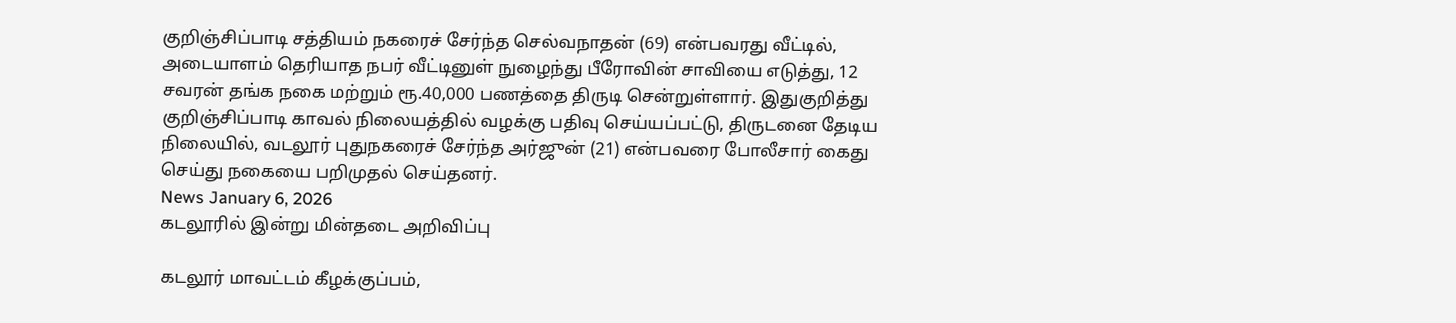குறிஞ்சிப்பாடி சத்தியம் நகரைச் சேர்ந்த செல்வநாதன் (69) என்பவரது வீட்டில், அடையாளம் தெரியாத நபர் வீட்டினுள் நுழைந்து பீரோவின் சாவியை எடுத்து, 12 சவரன் தங்க நகை மற்றும் ரூ.40,000 பணத்தை திருடி சென்றுள்ளார். இதுகுறித்து குறிஞ்சிப்பாடி காவல் நிலையத்தில் வழக்கு பதிவு செய்யப்பட்டு, திருடனை தேடிய நிலையில், வடலூர் புதுநகரைச் சேர்ந்த அர்ஜுன் (21) என்பவரை போலீசார் கைது செய்து நகையை பறிமுதல் செய்தனர்.
News January 6, 2026
கடலூரில் இன்று மின்தடை அறிவிப்பு

கடலூர் மாவட்டம் கீழக்குப்பம்,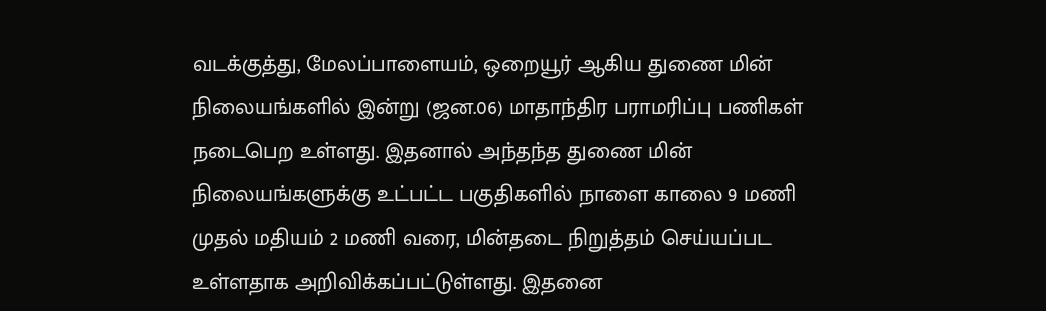வடக்குத்து, மேலப்பாளையம், ஒறையூர் ஆகிய துணை மின் நிலையங்களில் இன்று (ஜன.06) மாதாந்திர பராமரிப்பு பணிகள் நடைபெற உள்ளது. இதனால் அந்தந்த துணை மின் நிலையங்களுக்கு உட்பட்ட பகுதிகளில் நாளை காலை 9 மணி முதல் மதியம் 2 மணி வரை, மின்தடை நிறுத்தம் செய்யப்பட உள்ளதாக அறிவிக்கப்பட்டுள்ளது. இதனை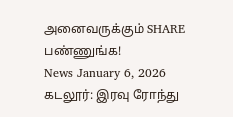அனைவருக்கும் SHARE பண்ணுங்க!
News January 6, 2026
கடலூர்: இரவு ரோந்து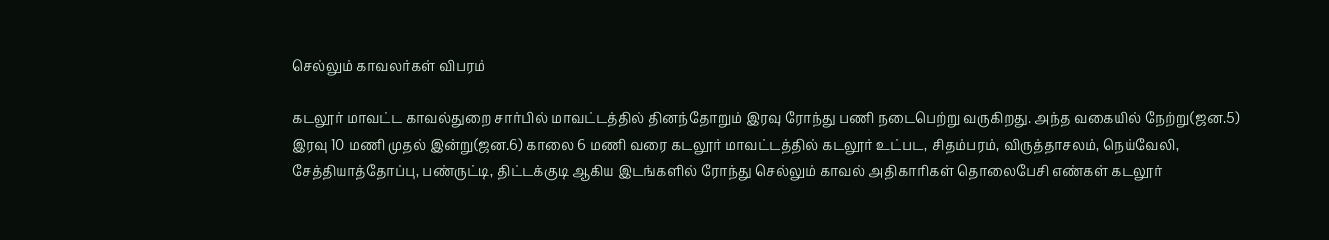செல்லும் காவலர்கள் விபரம்

கடலூர் மாவட்ட காவல்துறை சார்பில் மாவட்டத்தில் தினந்தோறும் இரவு ரோந்து பணி நடைபெற்று வருகிறது. அந்த வகையில் நேற்று(ஜன.5) இரவு 10 மணி முதல் இன்று(ஜன.6) காலை 6 மணி வரை கடலூர் மாவட்டத்தில் கடலூர் உட்பட, சிதம்பரம், விருத்தாசலம், நெய்வேலி, சேத்தியாத்தோப்பு, பண்ருட்டி, திட்டக்குடி ஆகிய இடங்களில் ரோந்து செல்லும் காவல் அதிகாரிகள் தொலைபேசி எண்கள் கடலூர்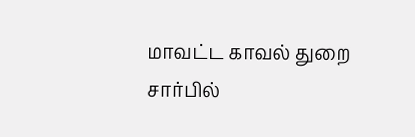மாவட்ட காவல் துறை சார்பில்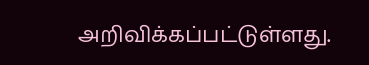அறிவிக்கப்பட்டுள்ளது.